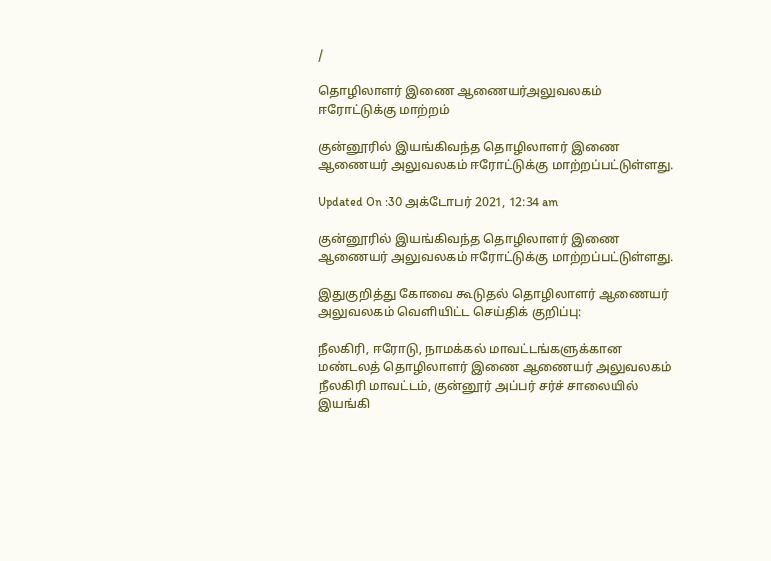/

தொழிலாளர் இணை ஆணையர்அலுவலகம் ஈரோட்டுக்கு மாற்றம்

குன்னூரில் இயங்கிவந்த தொழிலாளர் இணை ஆணையர் அலுவலகம் ஈரோட்டுக்கு மாற்றப்பட்டுள்ளது.

Updated On :30 அக்டோபர் 2021, 12:34 am

குன்னூரில் இயங்கிவந்த தொழிலாளர் இணை ஆணையர் அலுவலகம் ஈரோட்டுக்கு மாற்றப்பட்டுள்ளது.

இதுகுறித்து கோவை கூடுதல் தொழிலாளர் ஆணையர் அலுவலகம் வெளியிட்ட செய்திக் குறிப்பு:

நீலகிரி, ஈரோடு, நாமக்கல் மாவட்டங்களுக்கான மண்டலத் தொழிலாளர் இணை ஆணையர் அலுவலகம் நீலகிரி மாவட்டம், குன்னூர் அப்பர் சர்ச் சாலையில் இயங்கி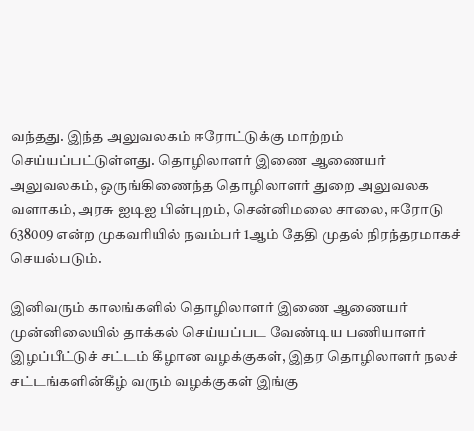வந்தது. இந்த அலுவலகம் ஈரோட்டுக்கு மாற்றம் செய்யப்பட்டுள்ளது. தொழிலாளர் இணை ஆணையர் அலுவலகம், ஒருங்கிணைந்த தொழிலாளர் துறை அலுவலக வளாகம், அரசு ஐடிஐ பின்புறம், சென்னிமலை சாலை, ஈரோடு 638009 என்ற முகவரியில் நவம்பர் 1ஆம் தேதி முதல் நிரந்தரமாகச் செயல்படும்.

இனிவரும் காலங்களில் தொழிலாளர் இணை ஆணையர் முன்னிலையில் தாக்கல் செய்யப்பட வேண்டிய பணியாளர் இழப்பீட்டுச் சட்டம் கீழான வழக்குகள், இதர தொழிலாளர் நலச் சட்டங்களின்கீழ் வரும் வழக்குகள் இங்கு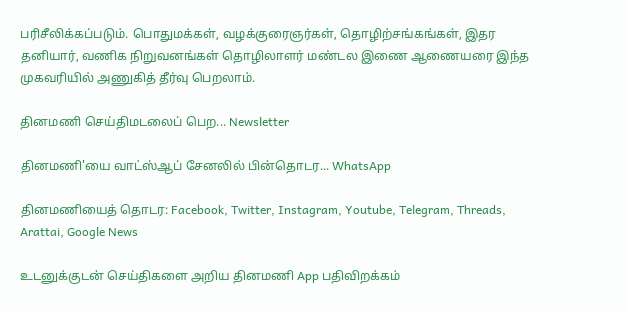பரிசீலிக்கப்படும். பொதுமக்கள், வழக்குரைஞர்கள், தொழிற்சங்கங்கள், இதர தனியார், வணிக நிறுவனங்கள் தொழிலாளர் மண்டல இணை ஆணையரை இந்த முகவரியில் அணுகித் தீர்வு பெறலாம்.

தினமணி செய்திமடலைப் பெற... Newsletter

தினமணி'யை வாட்ஸ்ஆப் சேனலில் பின்தொடர... WhatsApp

தினமணியைத் தொடர: Facebook, Twitter, Instagram, Youtube, Telegram, Threads, Arattai, Google News

உடனுக்குடன் செய்திகளை அறிய தினமணி App பதிவிறக்கம்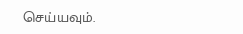செய்யவும்.